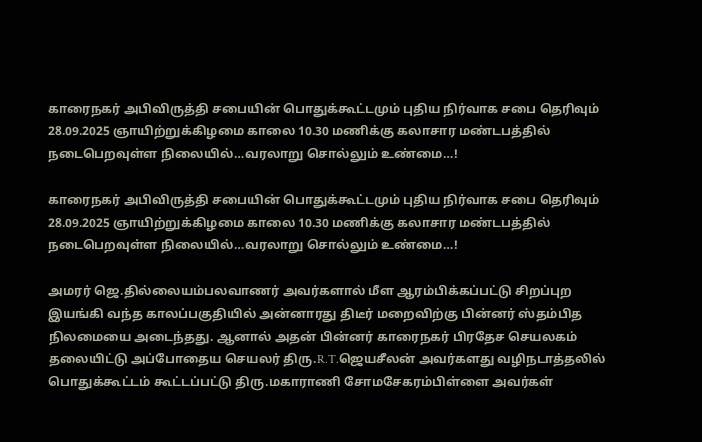காரைநகர் அபிவிருத்தி சபையின் பொதுக்கூட்டமும் புதிய நிர்வாக சபை தெரிவும் 28.09.2025 ஞாயிற்றுக்கிழமை காலை 10.30 மணிக்கு கலாசார மண்டபத்தில் நடைபெறவுள்ள நிலையில்…வரலாறு சொல்லும் உண்மை…!

காரைநகர் அபிவிருத்தி சபையின் பொதுக்கூட்டமும் புதிய நிர்வாக சபை தெரிவும் 28.09.2025 ஞாயிற்றுக்கிழமை காலை 10.30 மணிக்கு கலாசார மண்டபத்தில் நடைபெறவுள்ள நிலையில்…வரலாறு சொல்லும் உண்மை…!

அமரர் ஜெ.தில்லையம்பலவாணர் அவர்களால் மீள ஆரம்பிக்கப்பட்டு சிறப்புற இயங்கி வந்த காலப்பகுதியில் அன்னாரது திடீர் மறைவிற்கு பின்னர் ஸ்தம்பித நிலமையை அடைந்தது. ஆனால் அதன் பின்னர் காரைநகர் பிரதேச செயலகம் தலையிட்டு அப்போதைய செயலர் திரு.R.T.ஜெயசீலன் அவர்களது வழிநடாத்தலில் பொதுக்கூட்டம் கூட்டப்பட்டு திரு.மகாராணி சோமசேகரம்பிள்ளை அவர்கள்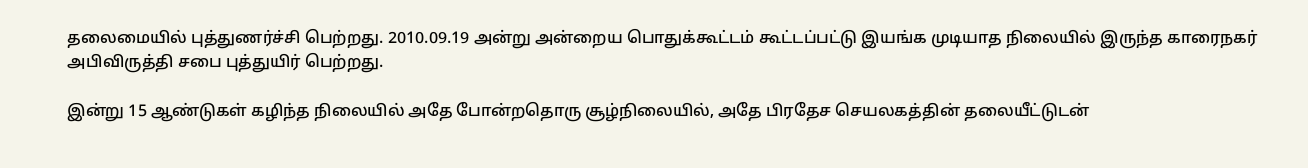தலைமையில் புத்துணர்ச்சி பெற்றது. 2010.09.19 அன்று அன்றைய பொதுக்கூட்டம் கூட்டப்பட்டு இயங்க முடியாத நிலையில் இருந்த காரைநகர் அபிவிருத்தி சபை புத்துயிர் பெற்றது.

இன்று 15 ஆண்டுகள் கழிந்த நிலையில் அதே போன்றதொரு சூழ்நிலையில், அதே பிரதேச செயலகத்தின் தலையீட்டுடன்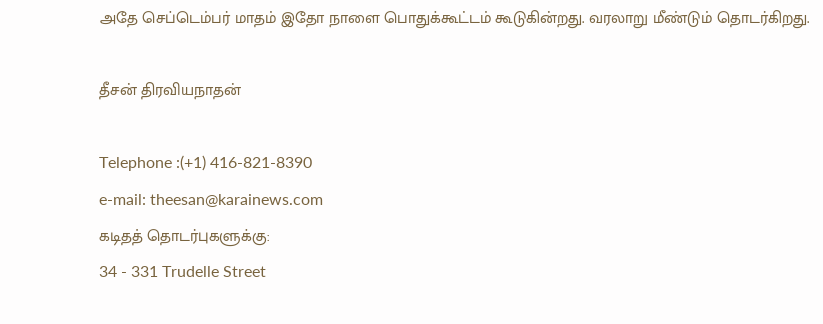அதே செப்டெம்பர் மாதம் இதோ நாளை பொதுக்கூட்டம் கூடுகின்றது. வரலாறு மீண்டும் தொடர்கிறது.

தீசன் திரவியநாதன்

Telephone :(+1) 416-821-8390
e-mail: theesan@karainews.com
கடிதத் தொடர்புகளுக்கு:
34 - 331 Trudelle Street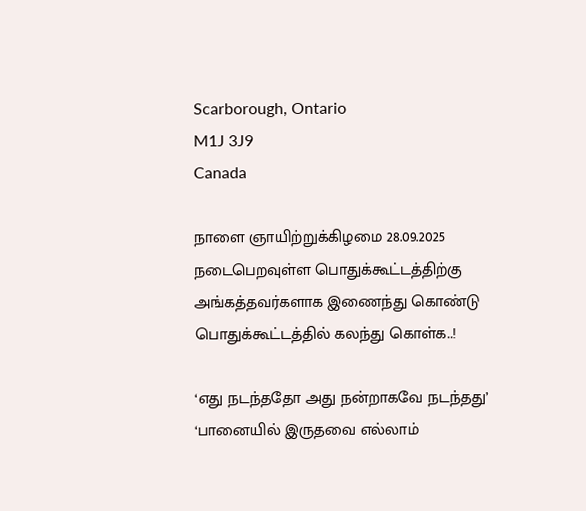Scarborough, Ontario
M1J 3J9
Canada

நாளை ஞாயிற்றுக்கிழமை 28.09.2025 நடைபெறவுள்ள பொதுக்கூட்டத்திற்கு அங்கத்தவர்களாக இணைந்து கொண்டு பொதுக்கூட்டத்தில் கலந்து கொள்க..!

‘எது நடந்ததோ அது நன்றாகவே நடந்தது’ ‘பானையில் இருதவை எல்லாம்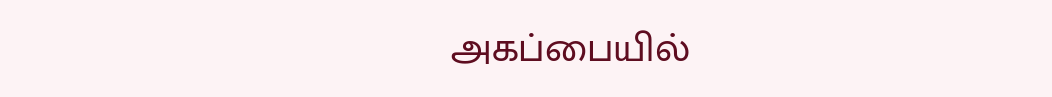அகப்பையில்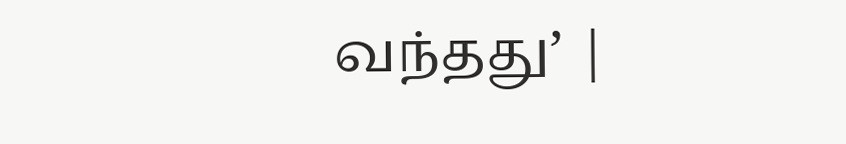வந்தது’ |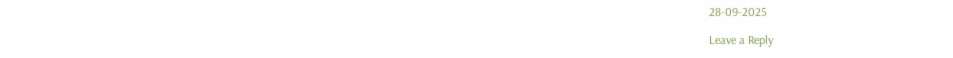28-09-2025

Leave a Reply